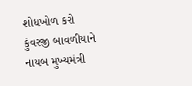શોધખોળ કરો
કુંવરજી બાવળીયાને નાયબ મુખ્યમંત્રી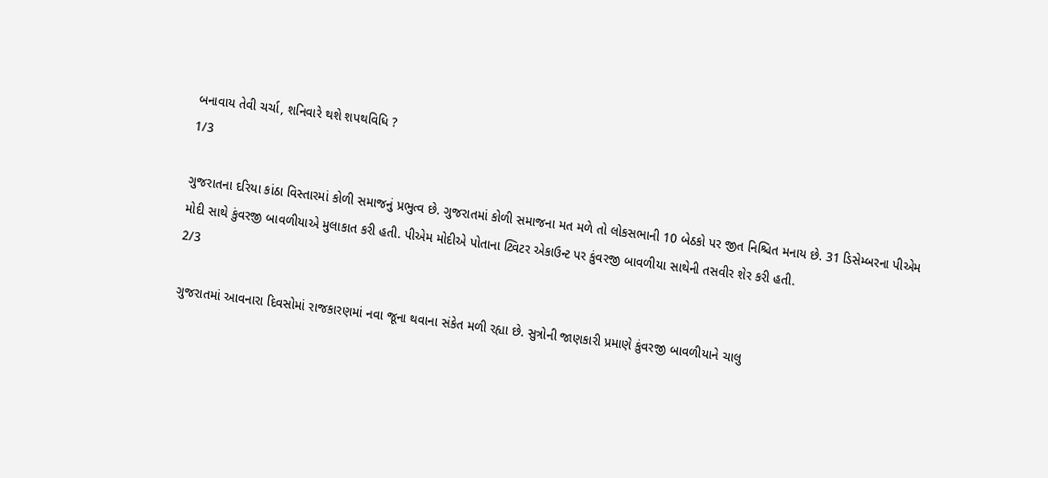બનાવાય તેવી ચર્ચા, શનિવારે થશે શપથવિધિ ?
1/3

ગુજરાતના દરિયા કાંઠા વિસ્તારમાં કોળી સમાજનું પ્રભુત્વ છે. ગુજરાતમાં કોળી સમાજના મત મળે તો લોકસભાની 10 બેઠકો પર જીત નિશ્ચિત મનાય છે. 31 ડિસેમ્બરના પીએમ મોદી સાથે કુંવરજી બાવળીયાએ મુલાકાત કરી હતી. પીએમ મોદીએ પોતાના ટ્વિટર એકાઉન્ટ પર કુંવરજી બાવળીયા સાથેની તસવીર શેર કરી હતી.
2/3

ગુજરાતમાં આવનારા દિવસોમાં રાજકારણમાં નવા જૂના થવાના સંકેત મળી રહ્યા છે. સુત્રોની જાણકારી પ્રમાણે કુંવરજી બાવળીયાને ચાલુ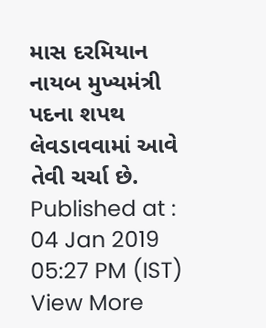માસ દરમિયાન નાયબ મુખ્યમંત્રી પદના શપથ લેવડાવવામાં આવે તેવી ચર્ચા છે.
Published at : 04 Jan 2019 05:27 PM (IST)
View More